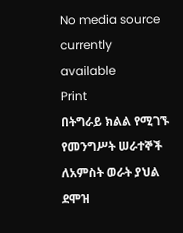No media source currently available
Print
በትግራይ ክልል የሚገኙ የመንግሥት ሠራተኞች ለአምስት ወራት ያህል ደሞዝ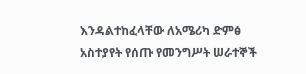እንዳልተከፈላቸው ለአሜሪካ ድምፅ አስተያየት የሰጡ የመንግሥት ሠራተኞች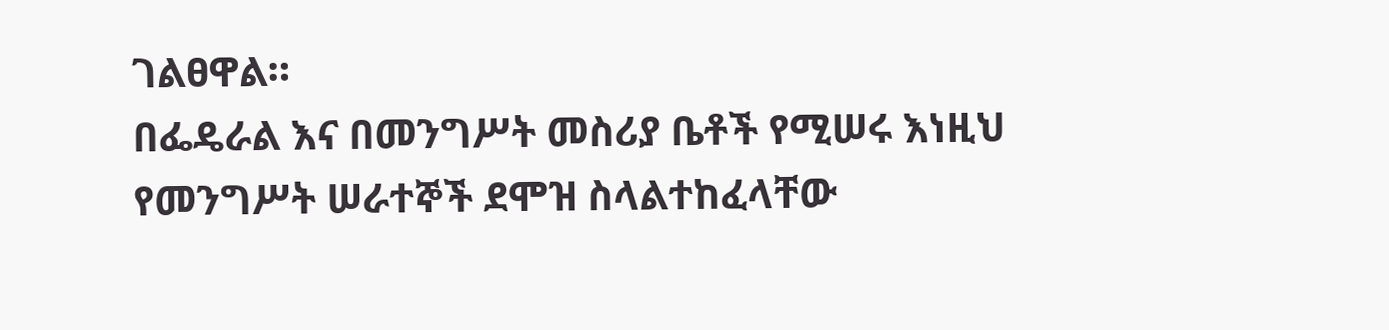ገልፀዋል።
በፌዴራል እና በመንግሥት መስሪያ ቤቶች የሚሠሩ እነዚህ የመንግሥት ሠራተኞች ደሞዝ ስላልተከፈላቸው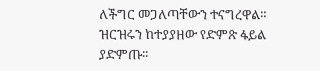ለችግር መጋለጣቸውን ተናግረዋል።
ዝርዝሩን ከተያያዘው የድምጽ ፋይል ያድምጡ፡፡